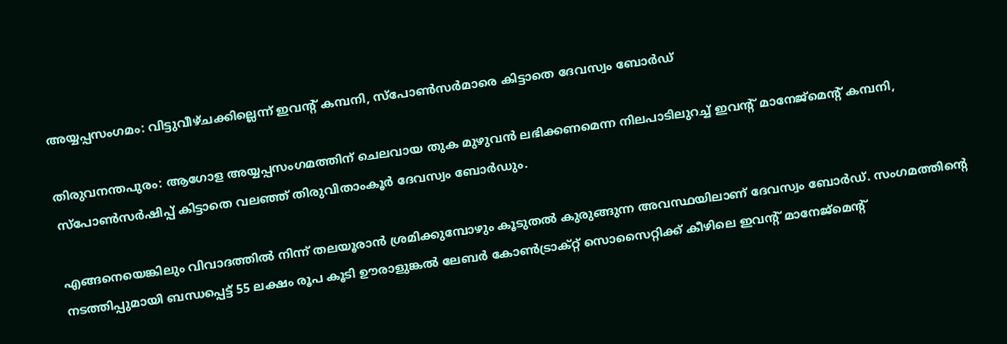അയ്യപ്പസംഗമം: വിട്ടുവീഴ്ചക്കില്ലെന്ന് ഇവന്‍റ് കമ്പനി, സ്പോൺസർമാരെ കിട്ടാതെ ദേവസ്വം ബോർഡ്

തിരുവനന്തപുരം: ആഗോള അയ്യപ്പസംഗമത്തിന് ചെലവായ തുക മുഴുവൻ ലഭിക്കണമെന്ന നിലപാടിലുറച്ച് ഇവന്‍റ് മാനേജ്മെന്‍റ് കമ്പനി, സ്പോൺസർഷിപ്പ് കിട്ടാതെ വലഞ്ഞ് തിരുവിതാംകൂർ ദേവസ്വം ബോർഡും.

എങ്ങനെയെങ്കിലും വിവാദത്തിൽ നിന്ന് തലയൂരാൻ ശ്രമിക്കുമ്പോഴും കൂടുതൽ കുരുങ്ങുന്ന അവസ്ഥയിലാണ് ദേവസ്വം ബോർഡ്. സംഗമത്തിന്‍റെ നടത്തിപ്പുമായി ബന്ധപ്പെട്ട് 55 ലക്ഷം രൂപ കൂടി ഊരാളുങ്കൽ ലേബർ കോൺട്രാക്റ്റ് സൊസൈറ്റിക്ക് കീഴിലെ ഇവന്‍റ് മാനേജ്മെന്‍റ്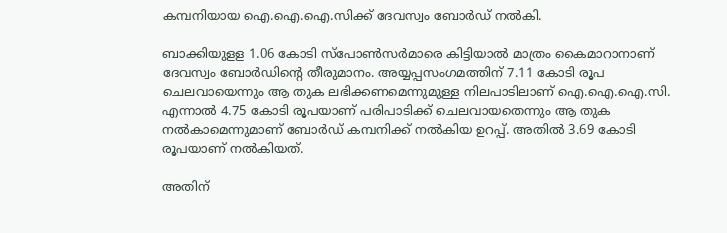കമ്പനിയായ ഐ.ഐ.ഐ.സിക്ക് ദേവസ്വം ബോർഡ് നൽകി.

ബാക്കിയുളള 1.06 കോടി സ്പോൺസർമാരെ കിട്ടിയാൽ മാത്രം കൈമാറാനാണ് ദേവസ്വം ബോർഡിന്‍റെ തീരുമാനം. അയ്യപ്പസംഗമത്തിന് 7.11 കോടി രൂപ ചെലവായെന്നും ആ തുക ലഭിക്കണമെന്നുമുള്ള നിലപാടിലാണ് ഐ.ഐ.ഐ.സി. എന്നാൽ 4.75 കോടി രൂപയാണ് പരിപാടിക്ക് ചെലവായതെന്നും ആ തുക നൽകാമെന്നുമാണ് ബോർഡ് കമ്പനിക്ക് നൽകിയ ഉറപ്പ്. അതിൽ 3.69 കോടി രൂപയാണ് നൽകിയത്.

അതിന്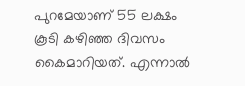പുറമേയാണ് 55 ലക്ഷം കൂടി കഴിഞ്ഞ ദിവസം കൈമാറിയത്. എന്നാൽ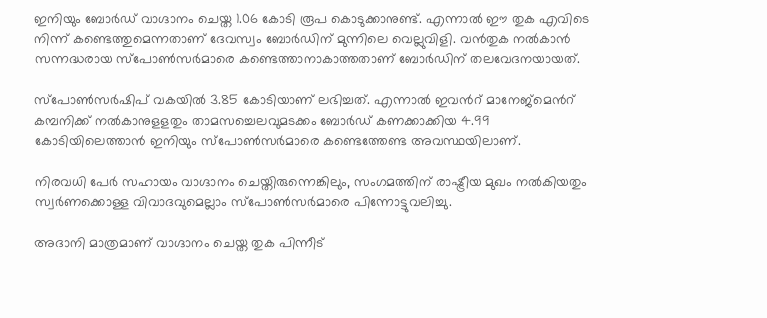ഇനിയും ബോർഡ് വാഗ്ദാനം ചെയ്ത 1.06 കോടി രൂപ കൊടുക്കാനുണ്ട്. എന്നാൽ ഈ തുക എവിടെ നിന്ന് കണ്ടെത്തുമെന്നതാണ് ദേവസ്വം ബോർഡിന് മുന്നിലെ വെല്ലുവിളി. വൻതുക നൽകാൻ സന്നദ്ധരായ സ്പോൺസർമാരെ കണ്ടെത്താനാകാത്തതാണ് ബോർഡിന് തലവേദനയായത്.

സ്പോൺസർഷിപ് വകയിൽ 3.85 കോടിയാണ് ലഭിച്ചത്. എന്നാൽ ഇവന്‍റ് മാനേജ്മെന്‍റ് കമ്പനിക്ക് നൽകാനുളളതും താമസച്ചെലവുമടക്കം ബോർഡ് കണക്കാക്കിയ 4.99 കോടിയിലെത്താൻ ഇനിയും സ്പോൺസർമാരെ കണ്ടെത്തേണ്ട അവസ്ഥയിലാണ്.

നിരവധി പേർ സഹായം വാഗ്ദാനം ചെയ്തിരുന്നെങ്കിലും, സംഗമത്തിന് രാഷ്ട്രീയ മുഖം നൽകിയതും സ്വർണക്കൊള്ള വിവാദവുമെല്ലാം സ്പോൺസർമാരെ പിന്നോട്ടുവലിച്ചു.

അദാനി മാത്രമാണ് വാഗ്ദാനം ചെയ്ത തുക പിന്നീട്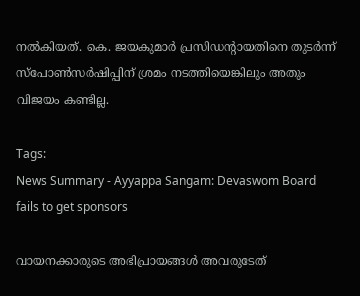നൽകിയത്. കെ. ജയകുമാർ പ്രസിഡന്‍റായതിനെ തുടർന്ന് സ്പോൺസർഷിപ്പിന് ശ്രമം നടത്തിയെങ്കിലും അതും വിജയം കണ്ടില്ല.

Tags:
News Summary - Ayyappa Sangam: Devaswom Board fails to get sponsors

വായനക്കാരുടെ അഭിപ്രായങ്ങള്‍ അവരുടേത്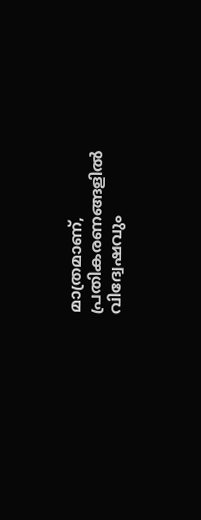മാത്രമാണ്, പ്രതികരണങ്ങളിൽ വിദ്വേഷവും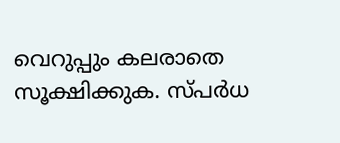വെറുപ്പും കലരാതെ സൂക്ഷിക്കുക. സ്പർധ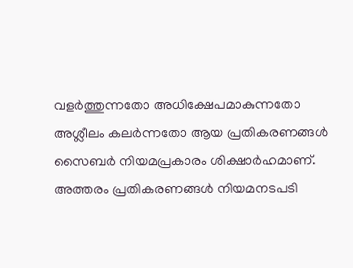വളർത്തുന്നതോ അധിക്ഷേപമാകുന്നതോ അശ്ലീലം കലർന്നതോ ആയ പ്രതികരണങ്ങൾ സൈബർ നിയമപ്രകാരം ശിക്ഷാർഹമാണ്. അത്തരം പ്രതികരണങ്ങൾ നിയമനടപടി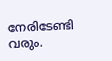നേരിടേണ്ടി വരും.